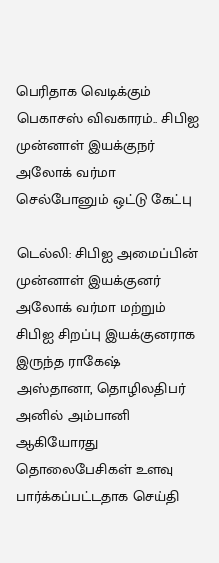பெரிதாக வெடிக்கும் பெகாசஸ் விவகாரம்.. சிபிஐ முன்னாள் இயக்குநர் அலோக் வர்மா செல்போனும் ஒட்டு கேட்பு

டெல்லி: சிபிஐ அமைப்பின் முன்னாள் இயக்குனர் அலோக் வர்மா மற்றும் சிபிஐ சிறப்பு இயக்குனராக இருந்த ராகேஷ் அஸ்தானா, தொழிலதிபர் அனில் அம்பானி ஆகியோரது தொலைபேசிகள் உளவு பார்க்கப்பட்டதாக செய்தி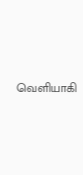வெளியாகி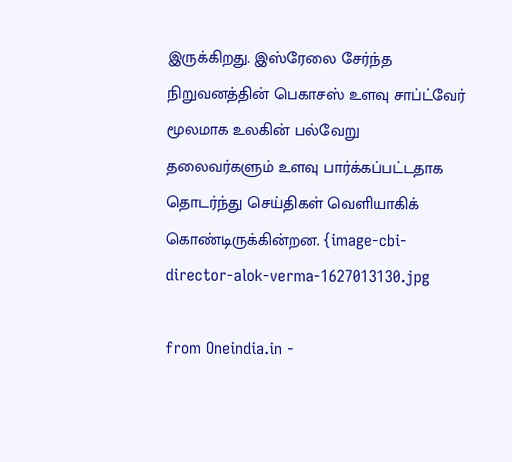இருக்கிறது. இஸ்ரேலை சேர்ந்த நிறுவனத்தின் பெகாசஸ் உளவு சாப்ட்வேர் மூலமாக உலகின் பல்வேறு தலைவர்களும் உளவு பார்க்கப்பட்டதாக தொடர்ந்து செய்திகள் வெளியாகிக் கொண்டிருக்கின்றன. {image-cbi-director-alok-verma-1627013130.jpg

from Oneindia.in -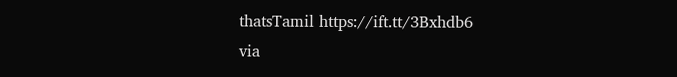thatsTamil https://ift.tt/3Bxhdb6
via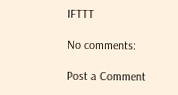IFTTT

No comments:

Post a Comment